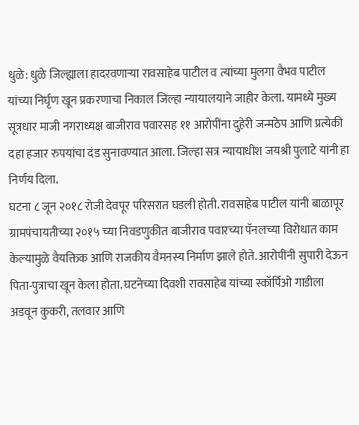धुळे: धुळे जिल्ह्याला हादरवणाऱ्या रावसाहेब पाटील व त्यांच्या मुलगा वैभव पाटील यांच्या निर्घृण खून प्रकरणाचा निकाल जिल्हा न्यायालयाने जाहीर केला. यामध्ये मुख्य सूत्रधार माजी नगराध्यक्ष बाजीराव पवारसह ११ आरोपींना दुहेरी जन्मठेप आणि प्रत्येकी दहा हजार रुपयांचा दंड सुनावण्यात आला. जिल्हा सत्र न्यायाधीश जयश्री पुलाटे यांनी हा निर्णय दिला.
घटना ८ जून २०१८ रोजी देवपूर परिसरात घडली होती. रावसाहेब पाटील यांनी बाळापूर ग्रामपंचायतीच्या २०१५ च्या निवडणुकीत बाजीराव पवारच्या पॅनलच्या विरोधात काम केल्यामुळे वैयक्तिक आणि राजकीय वैमनस्य निर्माण झाले होते. आरोपींनी सुपारी देऊन पिता-पुत्राचा खून केला होता. घटनेच्या दिवशी रावसाहेब यांच्या स्कॉर्पिओ गाडीला अडवून कुकरी, तलवार आणि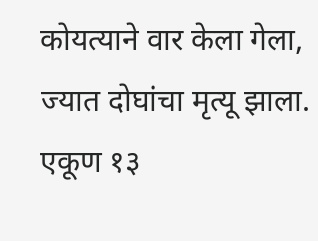कोयत्याने वार केला गेला, ज्यात दोघांचा मृत्यू झाला.
एकूण १३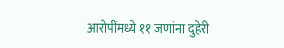आरोपींमध्ये ११ जणांना दुहेरी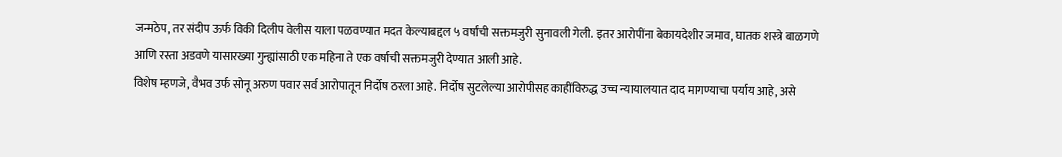जन्मठेप, तर संदीप ऊर्फ विकी दिलीप वेलीस याला पळवण्यात मदत केल्याबद्दल ५ वर्षांची सक्तमजुरी सुनावली गेली. इतर आरोपींना बेकायदेशीर जमाव, घातक शस्त्रे बाळगणे आणि रस्ता अडवणे यासारख्या गुन्ह्यांसाठी एक महिना ते एक वर्षाची सक्तमजुरी देण्यात आली आहे.
विशेष म्हणजे, वैभव उर्फ सोनू अरुण पवार सर्व आरोपातून निर्दोष ठरला आहे. निर्दोष सुटलेल्या आरोपीसह काहींविरुद्ध उच्च न्यायालयात दाद मागण्याचा पर्याय आहे, असे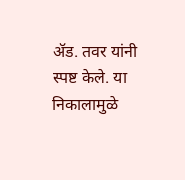ॲड. तवर यांनी स्पष्ट केले. या निकालामुळे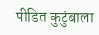पीडित कुटुंबाला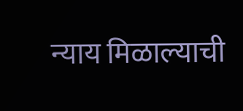न्याय मिळाल्याची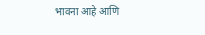भावना आहे आणि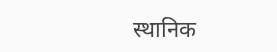स्थानिक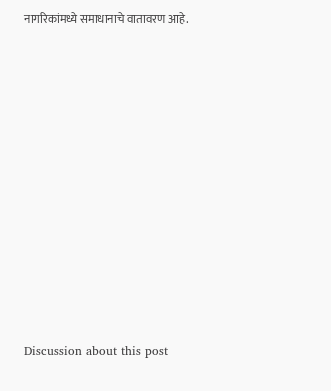नागरिकांमध्ये समाधानाचे वातावरण आहे.















Discussion about this post